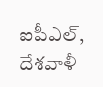ఐపీఎల్, దేశవాళీ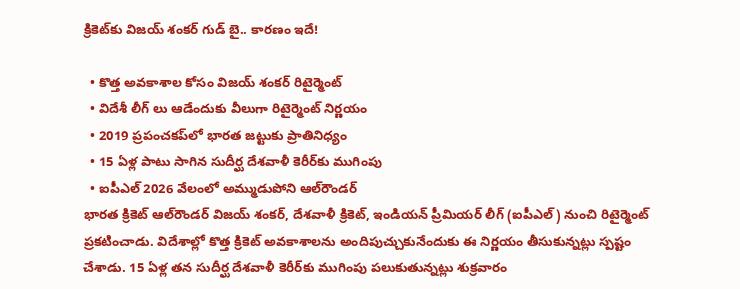క్రికెట్‌కు విజయ్ శంకర్ గుడ్ బై.. కారణం ఇదే!

  • కొత్త అవకాశాల కోసం విజయ్ శంకర్ రిటైర్మెంట్
  • విదేశీ లీగ్ లు ఆడేందుకు వీలుగా రిటైర్మెంట్ నిర్ణయం
  • 2019 ప్రపంచకప్‌లో భారత జట్టుకు ప్రాతినిధ్యం
  • 15 ఏళ్ల పాటు సాగిన సుదీర్ఘ దేశవాళీ కెరీర్‌కు ముగింపు
  • ఐపీఎల్ 2026 వేలంలో అమ్ముడుపోని ఆల్‌రౌండర్
భారత క్రికెట్ ఆల్‌రౌండర్ విజయ్ శంకర్, దేశవాళీ క్రికెట్, ఇండియన్ ప్రీమియర్ లీగ్ (ఐపీఎల్) నుంచి రిటైర్మెంట్ ప్రకటించాడు. విదేశాల్లో కొత్త క్రికెట్ అవకాశాలను అందిపుచ్చుకునేందుకు ఈ నిర్ణయం తీసుకున్నట్లు స్పష్టం చేశాడు. 15 ఏళ్ల తన సుదీర్ఘ దేశవాళీ కెరీర్‌కు ముగింపు పలుకుతున్నట్లు శుక్రవారం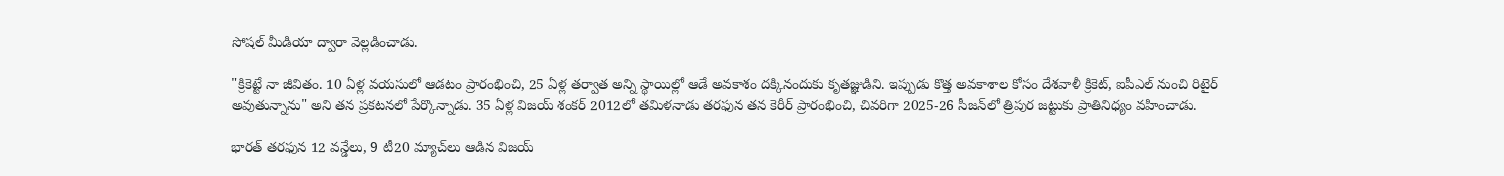సోషల్ మీడియా ద్వారా వెల్లడించాడు.

"క్రికెట్టే నా జీవితం. 10 ఏళ్ల వయసులో ఆడటం ప్రారంభించి, 25 ఏళ్ల తర్వాత అన్ని స్థాయిల్లో ఆడే అవకాశం దక్కినందుకు కృతజ్ఞుడిని. ఇప్పుడు కొత్త అవకాశాల కోసం దేశవాళీ క్రికెట్, ఐపీఎల్ నుంచి రిటైర్ అవుతున్నాను" అని తన ప్రకటనలో పేర్కొన్నాడు. 35 ఏళ్ల విజయ్ శంకర్ 2012లో తమిళనాడు తరఫున తన కెరీర్ ప్రారంభించి, చివరిగా 2025-26 సీజన్‌లో త్రిపుర జట్టుకు ప్రాతినిధ్యం వహించాడు.

భారత్ తరఫున 12 వన్డేలు, 9 టీ20 మ్యాచ్‌లు ఆడిన విజయ్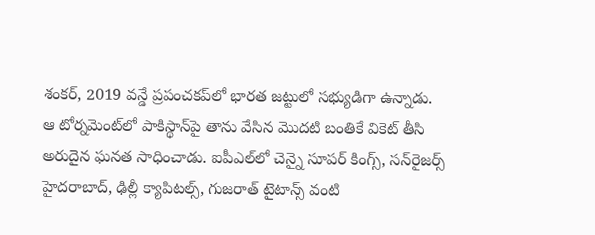శంకర్, 2019 వన్డే ప్రపంచకప్‌లో భారత జట్టులో సభ్యుడిగా ఉన్నాడు. ఆ టోర్నమెంట్‌లో పాకిస్థాన్‌పై తాను వేసిన మొదటి బంతికే వికెట్ తీసి అరుదైన ఘనత సాధించాడు. ఐపీఎల్‌లో చెన్నై సూపర్ కింగ్స్, సన్‌రైజర్స్ హైదరాబాద్, ఢిల్లీ క్యాపిటల్స్, గుజరాత్ టైటాన్స్ వంటి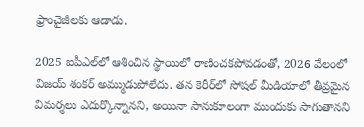ఫ్రాంచైజీలకు ఆడాడు.

2025 ఐపీఎల్‌లో ఆశించిన స్థాయిలో రాణించకపోవడంతో, 2026 వేలంలో విజయ్ శంకర్ అమ్ముడుపోలేదు. తన కెరీర్‌లో సోషల్ మీడియాలో తీవ్రమైన విమర్శలు ఎదుర్కొన్నానని, అయినా సానుకూలంగా ముందుకు సాగుతానని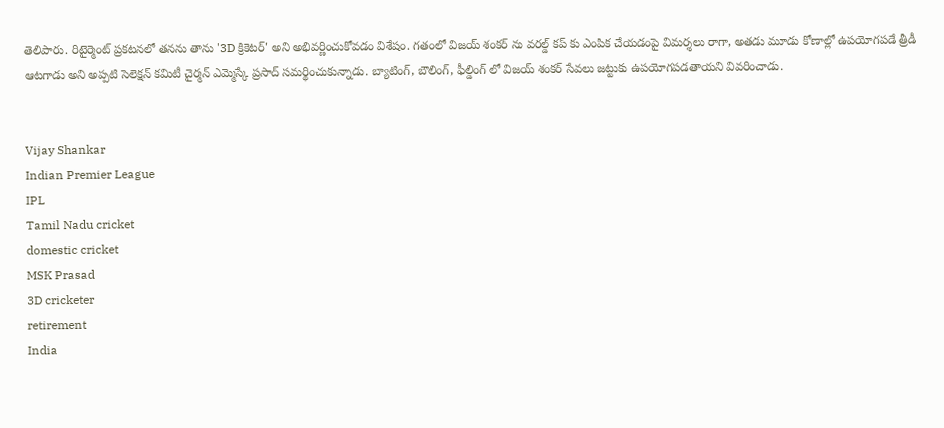తెలిపారు. రిటైర్మెంట్ ప్రకటనలో తనను తాను '3D క్రికెటర్' అని అభివర్ణించుకోవడం విశేషం. గతంలో విజయ్ శంకర్ ను వరల్డ్ కప్ కు ఎంపిక చేయడంపై విమర్శలు రాగా, అతడు మూడు కోణాల్లో ఉపయోగపడే త్రీడీ ఆటగాడు అని అప్పటి సెలెక్షన్ కమిటీ చైర్మన్ ఎమ్మెస్కే ప్రసాద్ సమర్థించుకున్నాడు. బ్యాటింగ్, బౌలింగ్, ఫీల్డింగ్ లో విజయ్ శంకర్ సేవలు జట్టుకు ఉపయోగపడతాయని వివరించాడు.


Vijay Shankar
Indian Premier League
IPL
Tamil Nadu cricket
domestic cricket
MSK Prasad
3D cricketer
retirement
India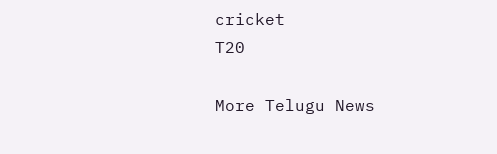cricket
T20

More Telugu News